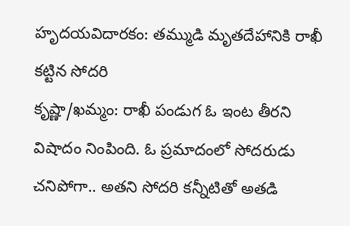హృదయవిదారకం: తమ్ముడి మృతదేహానికి రాఖీ కట్టిన సోదరి
కృష్ణా/ఖమ్మం: రాఖీ పండుగ ఓ ఇంట తీరని విషాదం నింపింది. ఓ ప్రమాదంలో సోదరుడు చనిపోగా.. అతని సోదరి కన్నీటితో అతడి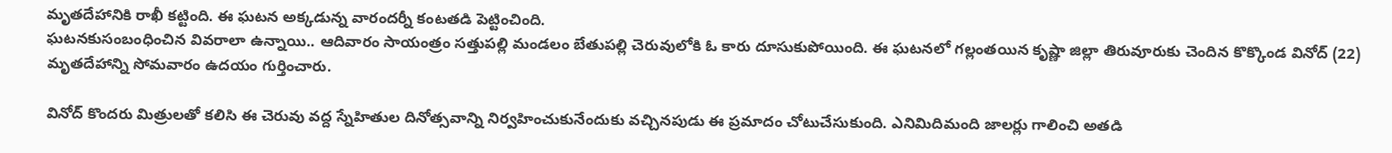మృతదేహానికి రాఖీ కట్టింది. ఈ ఘటన అక్కడున్న వారందర్నీ కంటతడి పెట్టించింది.
ఘటనకుసంబంధించిన వివరాలా ఉన్నాయి.. ఆదివారం సాయంత్రం సత్తుపల్లి మండలం బేతుపల్లి చెరువులోకి ఓ కారు దూసుకుపోయింది. ఈ ఘటనలో గల్లంతయిన కృష్ణా జిల్లా తిరువూరుకు చెందిన కొక్కొండ వినోద్ (22) మృతదేహాన్ని సోమవారం ఉదయం గుర్తించారు.

వినోద్ కొందరు మిత్రులతో కలిసి ఈ చెరువు వద్ద స్నేహితుల దినోత్సవాన్ని నిర్వహించుకునేందుకు వచ్చినపుడు ఈ ప్రమాదం చోటుచేసుకుంది. ఎనిమిదిమంది జాలర్లు గాలించి అతడి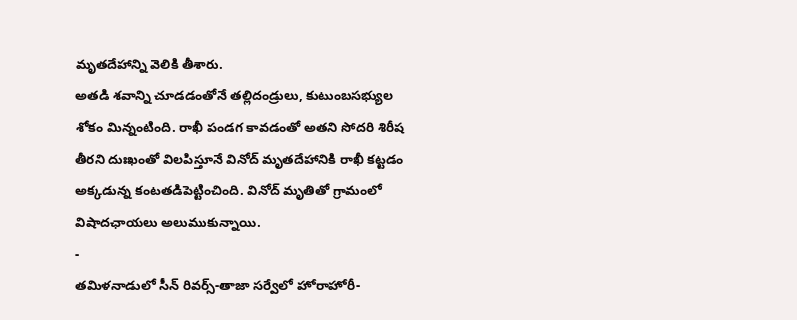మృతదేహాన్ని వెలికి తీశారు.
అతడి శవాన్ని చూడడంతోనే తల్లిదండ్రులు, కుటుంబసభ్యుల శోకం మిన్నంటింది. రాఖీ పండగ కావడంతో అతని సోదరి శిరీష తీరని దుఃఖంతో విలపిస్తూనే వినోద్ మృతదేహానికి రాఖీ కట్టడం అక్కడున్న కంటతడిపెట్టించింది. వినోద్ మృతితో గ్రామంలో విషాదఛాయలు అలుముకున్నాయి.
-
తమిళనాడులో సీన్ రివర్స్-తాజా సర్వేలో హోరాహోరీ-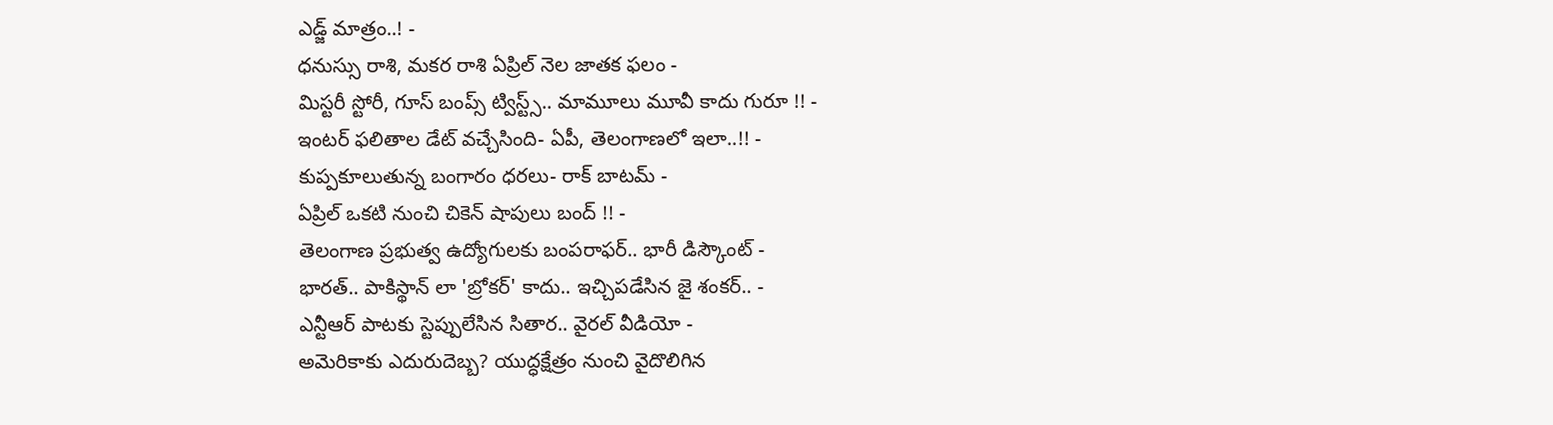ఎడ్జ్ మాత్రం..! -
ధనుస్సు రాశి, మకర రాశి ఏప్రిల్ నెల జాతక ఫలం -
మిస్టరీ స్టోరీ, గూస్ బంప్స్ ట్విస్ట్స్.. మామూలు మూవీ కాదు గురూ !! -
ఇంటర్ ఫలితాల డేట్ వచ్చేసింది- ఏపీ, తెలంగాణలో ఇలా..!! -
కుప్పకూలుతున్న బంగారం ధరలు- రాక్ బాటమ్ -
ఏప్రిల్ ఒకటి నుంచి చికెన్ షాపులు బంద్ !! -
తెలంగాణ ప్రభుత్వ ఉద్యోగులకు బంపరాఫర్.. భారీ డిస్కౌంట్ -
భారత్.. పాకిస్థాన్ లా 'బ్రోకర్' కాదు.. ఇచ్చిపడేసిన జై శంకర్.. -
ఎన్టీఆర్ పాటకు స్టెప్పులేసిన సితార.. వైరల్ వీడియో -
అమెరికాకు ఎదురుదెబ్బ? యుద్ధక్షేత్రం నుంచి వైదొలిగిన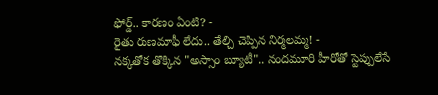ఫోర్డ్.. కారణం ఏంటి? -
రైతు రుణమాఫీ లేదు.. తేల్చి చెప్పిన నిర్మలమ్మ! -
నక్కతోక తొక్కిన "అస్సాం బ్యూటీ".. నందమూరి హీరోతో స్టెప్పులేసే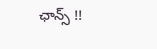ఛాన్స్ !!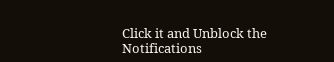Click it and Unblock the Notifications